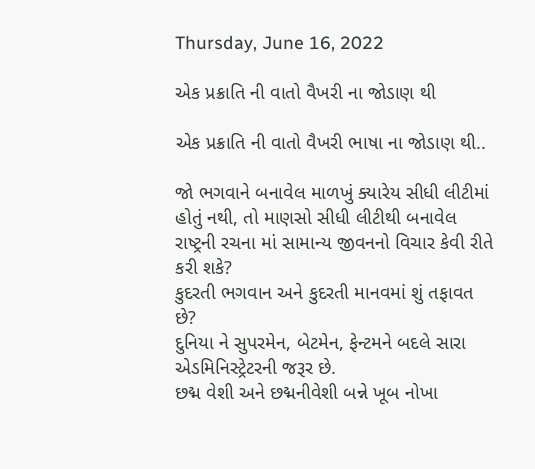Thursday, June 16, 2022

એક પ્રક્રાતિ ની વાતો વૈખરી ના જોડાણ થી

એક પ્રક્રાતિ ની વાતો વૈખરી ભાષા ના જોડાણ થી..

જો ભગવાને બનાવેલ માળખું ક્યારેય સીધી લીટીમાં હોતું નથી, તો માણસો સીધી લીટીથી બનાવેલ રાષ્ટ્રની રચના માં સામાન્ય જીવનનો વિચાર કેવી રીતે કરી શકે?
કુદરતી ભગવાન અને કુદરતી માનવમાં શું તફાવત છે?
દુનિયા ને સુપરમેન, બેટમેન, ફેન્ટમને બદલે સારા એડમિનિસ્ટ્રેટરની જરૂર છે.
છદ્મ વેશી અને છદ્મનીવેશી બન્ને ખૂબ નોખા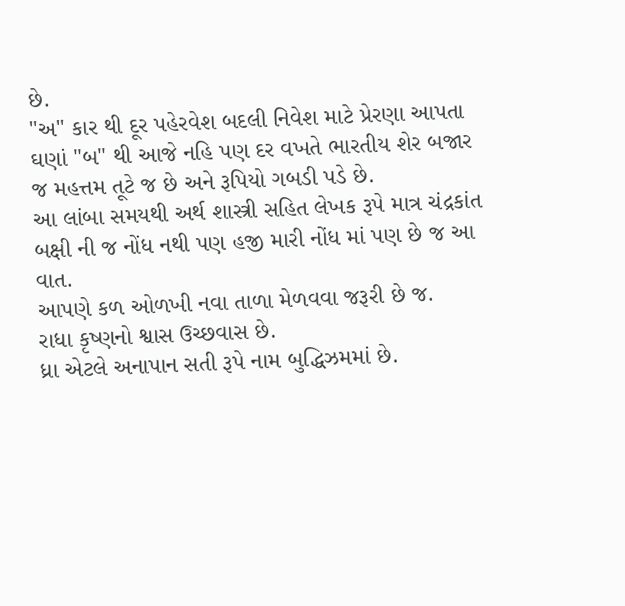છે.
"અ" કાર થી દૂર પહેરવેશ બદલી નિવેશ માટે પ્રેરણા આપતા ઘણાં "બ" થી આજે નહિ પણ દર વખતે ભારતીય શેર બજાર જ મહત્તમ તૂટે જ છે અને રૂપિયો ગબડી પડે છે.
આ લાંબા સમયથી અર્થ શાસ્ત્રી સહિત લેખક રૂપે માત્ર ચંદ્રકાંત બક્ષી ની જ નોંધ નથી પણ હજી મારી નોંધ માં પણ છે જ આ વાત.
આપણે કળ ઓળખી નવા તાળા મેળવવા જરૂરી છે જ.
રાધા કૃષ્ણનો શ્વાસ ઉચ્છવાસ છે.
ધ્રા એટલે અનાપાન સતી રૂપે નામ બુદ્ધિઝમમાં છે.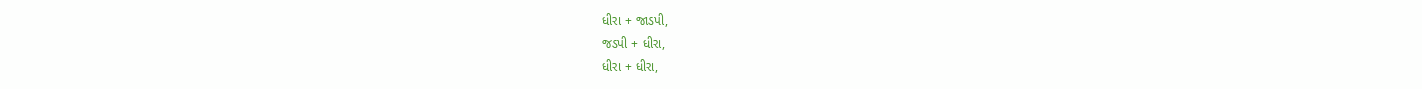ધીરા + જાડપી,
જડપી + ધીરા,
ધીરા + ધીરા,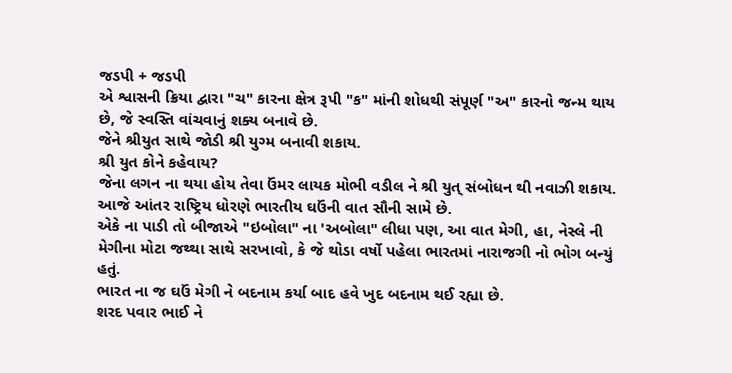જડપી + જડપી
એ શ્વાસની ક્રિયા દ્વારા "ચ" કારના ક્ષેત્ર રૂપી "ક" માંની શોધથી સંપૂર્ણ "અ" કારનો જન્મ થાય છે, જે સ્વસ્તિ વાંચવાનું શક્ય બનાવે છે.
જેને શ્રીયુત સાથે જોડી શ્રી યુગ્મ બનાવી શકાય.
શ્રી યુત કોને કહેવાય?
જેના લગન ના થયા હોય તેવા ઉંમર લાયક મોભી વડીલ ને શ્રી યુત્ સંબોધન થી નવાઝી શકાય.
આજે આંતર રાષ્ટ્રિય ધોરણે ભારતીય ઘઉંની વાત સૌની સામે છે.
એકે ના પાડી તો બીજાએ "ઇબોલા" ના 'અબોલા" લીધા પણ, આ વાત મેગી, હા, નેસ્લે ની મેગીના મોટા જથ્થા સાથે સરખાવો, કે જે થોડા વર્ષો પહેલા ભારતમાં નારાજગી નો ભોગ બન્યું હતું.
ભારત ના જ ઘઉં મેગી ને બદનામ કર્યા બાદ હવે ખુદ બદનામ થઈ રહ્યા છે.
શરદ પવાર ભાઈ ને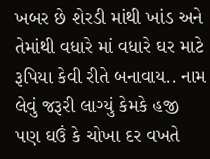ખબર છે શેરડી માંથી ખાંડ અને તેમાંથી વધારે માં વધારે ઘર માટે રૂપિયા કેવી રીતે બનાવાય.. નામ લેવું જરૂરી લાગ્યું કેમકે હજી પણ ઘઉં કે ચોખા દર વખતે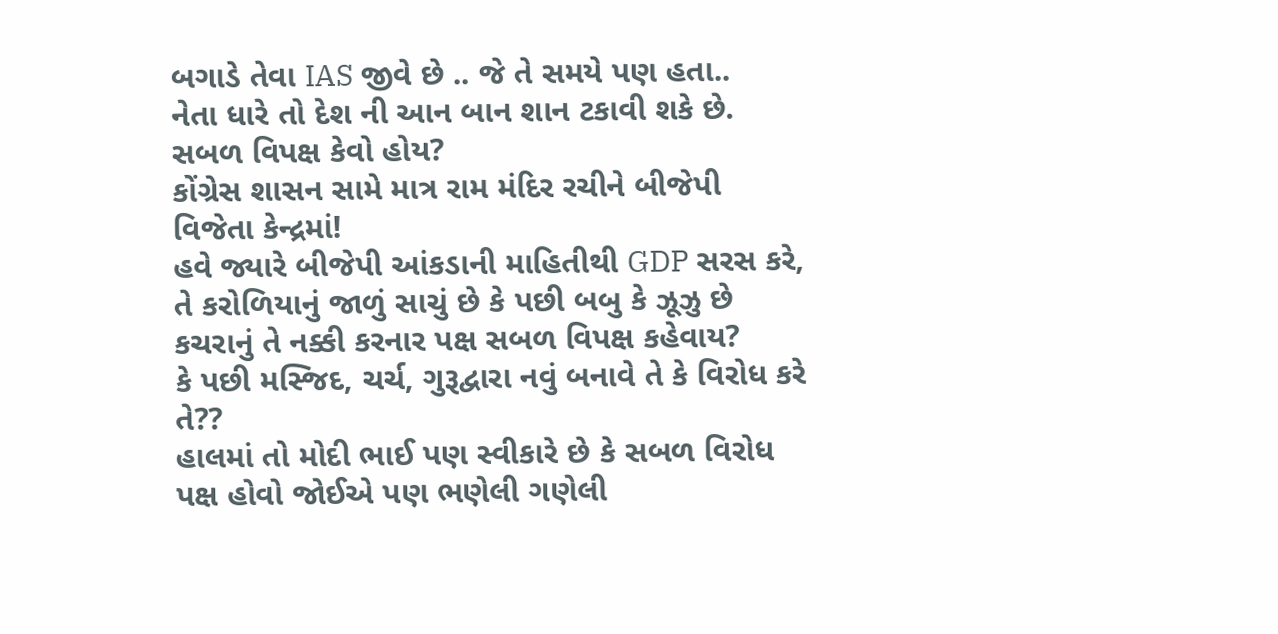બગાડે તેવા IAS જીવે છે .. જે તે સમયે પણ હતા..
નેતા ધારે તો દેશ ની આન બાન શાન ટકાવી શકે છે.
સબળ વિપક્ષ કેવો હોય?
કોંગ્રેસ શાસન સામે માત્ર રામ મંદિર રચીને બીજેપી વિજેતા કેન્દ્રમાં!
હવે જ્યારે બીજેપી આંકડાની માહિતીથી GDP સરસ કરે, તે કરોળિયાનું જાળું સાચું છે કે પછી બબુ કે ઝૂઝુ છે કચરાનું તે નક્કી કરનાર પક્ષ સબળ વિપક્ષ કહેવાય?
કે પછી મસ્જિદ, ચર્ચ, ગુરૂદ્વારા નવું બનાવે તે કે વિરોધ કરે તે??
હાલમાં તો મોદી ભાઈ પણ સ્વીકારે છે કે સબળ વિરોધ પક્ષ હોવો જોઈએ પણ ભણેલી ગણેલી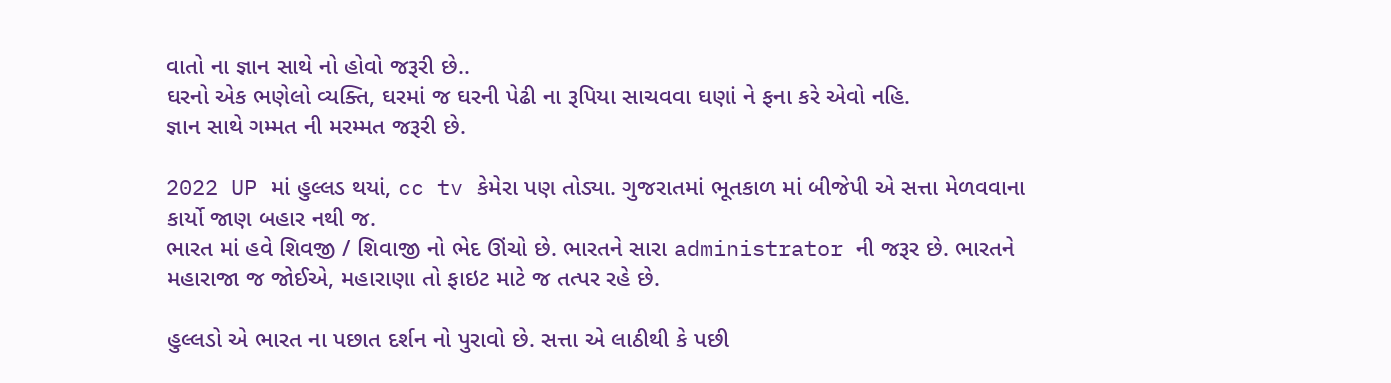વાતો ના જ્ઞાન સાથે નો હોવો જરૂરી છે..
ઘરનો એક ભણેલો વ્યક્તિ, ઘરમાં જ ઘરની પેઢી ના રૂપિયા સાચવવા ઘણાં ને ફના કરે એવો નહિ.
જ્ઞાન સાથે ગમ્મત ની મરમ્મત જરૂરી છે.

2022 UP માં હુલ્લડ થયાં, cc tv કેમેરા પણ તોડ્યા. ગુજરાતમાં ભૂતકાળ માં બીજેપી એ સત્તા મેળવવાના કાર્યો જાણ બહાર નથી જ.
ભારત માં હવે શિવજી / શિવાજી નો ભેદ ઊંચો છે. ભારતને સારા administrator ની જરૂર છે. ભારતને મહારાજા જ જોઈએ, મહારાણા તો ફાઇટ માટે જ તત્પર રહે છે.

હુલ્લડો એ ભારત ના પછાત દર્શન નો પુરાવો છે. સત્તા એ લાઠીથી કે પછી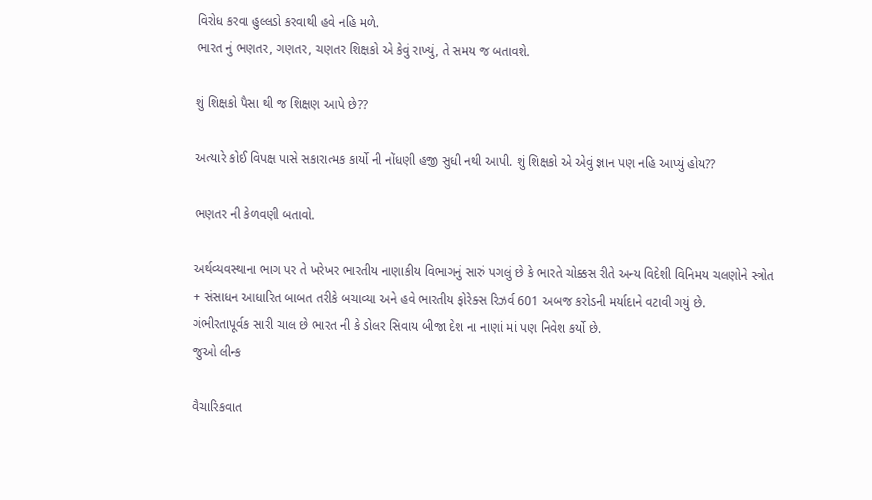વિરોધ કરવા હુલ્લડો કરવાથી હવે નહિ મળે.
ભારત નું ભણતર, ગણતર, ચણતર શિક્ષકો એ કેવું રાખ્યું, તે સમય જ બતાવશે.

શું શિક્ષકો પૈસા થી જ શિક્ષણ આપે છે??

અત્યારે કોઈ વિપક્ષ પાસે સકારાત્મક કાર્યો ની નોંધણી હજી સુધી નથી આપી. શું શિક્ષકો એ એવું જ્ઞાન પણ નહિ આપ્યું હોય??

ભણતર ની કેળવણી બતાવો.

અર્થવ્યવસ્થાના ભાગ પર તે ખરેખર ભારતીય નાણાકીય વિભાગનું સારું પગલું છે કે ભારતે ચોક્કસ રીતે અન્ય વિદેશી વિનિમય ચલણોને સ્ત્રોત + સંસાધન આધારિત બાબત તરીકે બચાવ્યા અને હવે ભારતીય ફોરેક્સ રિઝર્વ 601 અબજ કરોડની મર્યાદાને વટાવી ગયું છે.
ગંભીરતાપૂર્વક સારી ચાલ છે ભારત ની કે ડોલર સિવાય બીજા દેશ ના નાણાં માં પણ નિવેશ કર્યો છે.
જુઓ લીન્ક

વૈચારિકવાત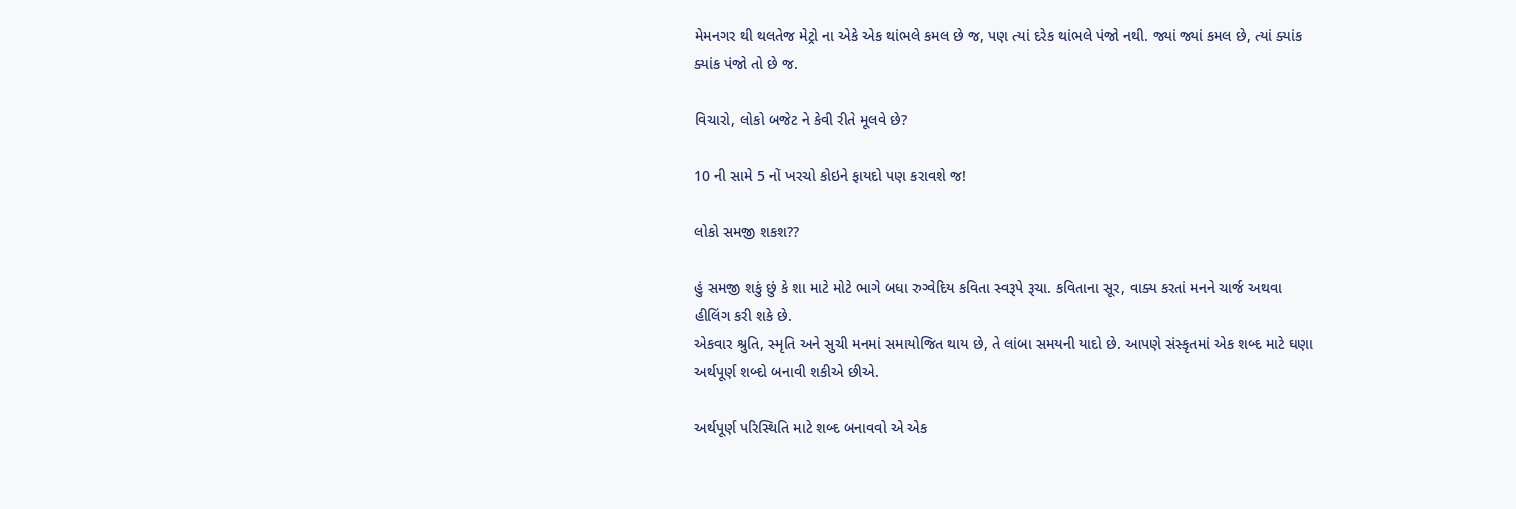મેમનગર થી થલતેજ મેટ્રો ના એકે એક થાંભલે કમલ છે જ, પણ ત્યાં દરેક થાંભલે પંજો નથી. જ્યાં જ્યાં કમલ છે, ત્યાં ક્યાંક ક્યાંક પંજો તો છે જ.

વિચારો, લોકો બજેટ ને કેવી રીતે મૂલવે છે?

10 ની સામે 5 નોં ખરચો કોઇને ફાયદો પણ કરાવશે જ!

લોકો સમજી શકશ??

હું સમજી શકું છું કે શા માટે મોટે ભાગે બધા રુગ્વેદિય કવિતા સ્વરૂપે રૂચા. કવિતાના સૂર, વાક્ય કરતાં મનને ચાર્જ અથવા હીલિંગ કરી શકે છે.
એકવાર શ્રુતિ, સ્મૃતિ અને સુચી મનમાં સમાયોજિત થાય છે, તે લાંબા સમયની યાદો છે. આપણે સંસ્કૃતમાં એક શબ્દ માટે ઘણા અર્થપૂર્ણ શબ્દો બનાવી શકીએ છીએ.

અર્થપૂર્ણ પરિસ્થિતિ માટે શબ્દ બનાવવો એ એક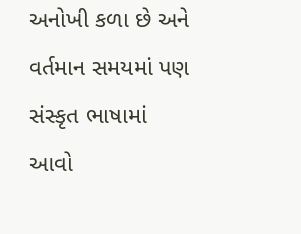અનોખી કળા છે અને વર્તમાન સમયમાં પણ સંસ્કૃત ભાષામાં આવો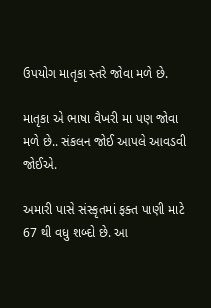ઉપયોગ માતૃકા સ્તરે જોવા મળે છે.

માતૃકા એ ભાષા વૈખરી મા પણ જોવા મળે છે.. સંકલન જોઈ આપલે આવડવી જોઈએ.

અમારી પાસે સંસ્કૃતમાં ફક્ત પાણી માટે 67 થી વધુ શબ્દો છે. આ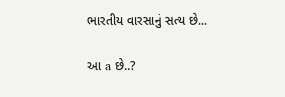ભારતીય વારસાનું સત્ય છે...

આ a છે..?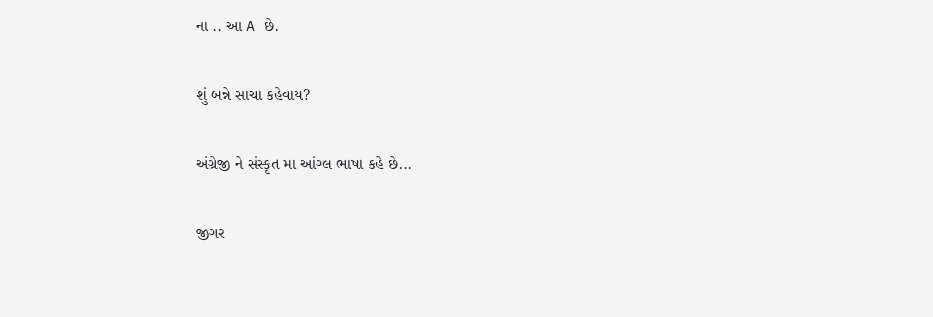ના .. આ A છે.

શું બન્ને સાચા કહેવાય?

અંગ્રેજી ને સંસ્કૃત મા આંગ્લ ભાષા કહે છે...

જીગર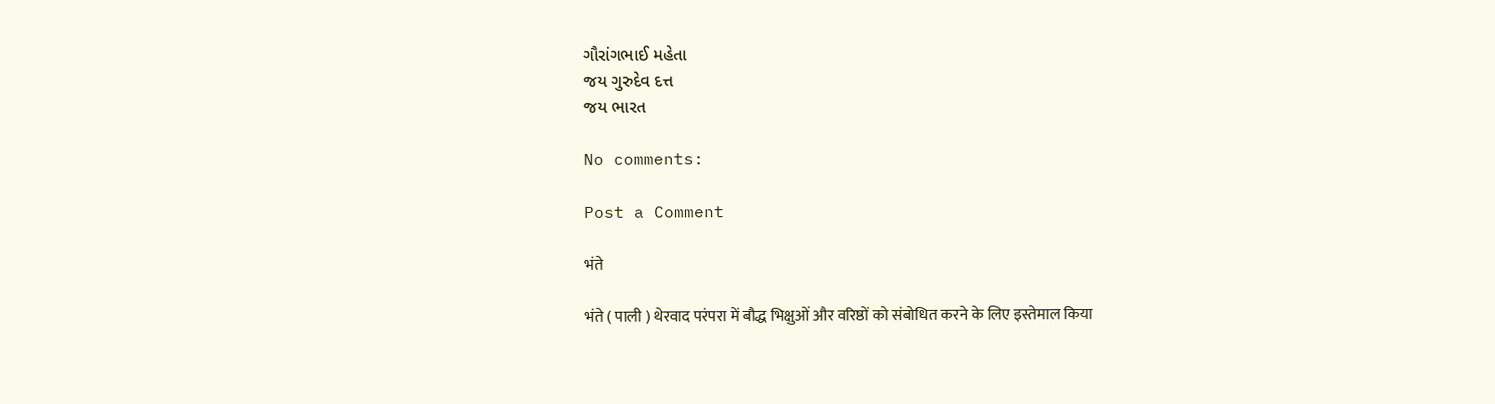ગૌરાંગભાઈ મહેતા
જય ગુરુદેવ દત્ત
જય ભારત

No comments:

Post a Comment

भंते

भंते ( पाली ) थेरवाद परंपरा में बौद्ध भिक्षुओं और वरिष्ठों को संबोधित करने के लिए इस्तेमाल किया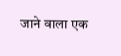जाने वाला एक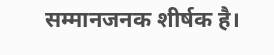सम्मानजनक शीर्षक है।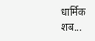धार्मिक शब...